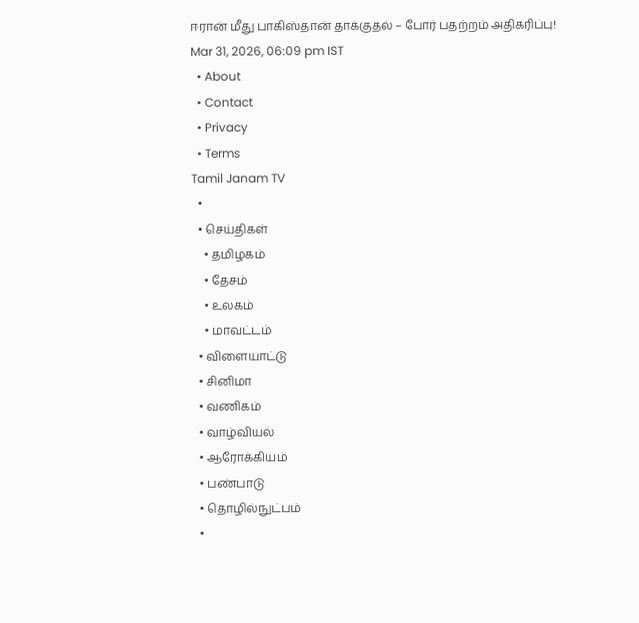ஈரான் மீது பாகிஸ்தான் தாக்குதல் – போர் பதற்றம் அதிகரிப்பு!
Mar 31, 2026, 06:09 pm IST
  • About
  • Contact
  • Privacy
  • Terms
Tamil Janam TV
  •
  • செய்திகள்
    • தமிழகம்
    • தேசம்
    • உலகம்
    • மாவட்டம்
  • விளையாட்டு
  • சினிமா
  • வணிகம்
  • வாழ்வியல்
  • ஆரோக்கியம்
  • பண்பாடு
  • தொழில்நுட்பம்
  •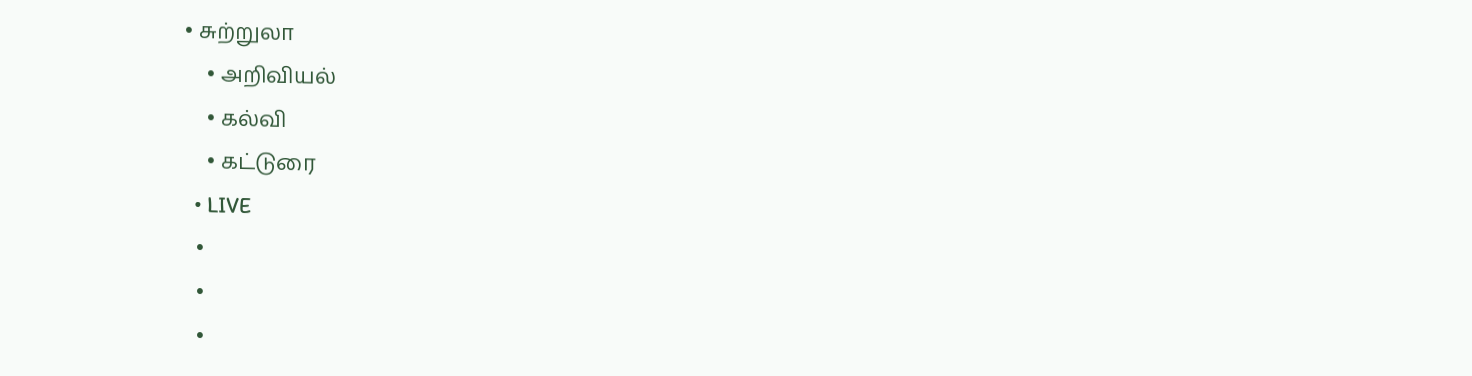• சுற்றுலா
    • அறிவியல்
    • கல்வி
    • கட்டுரை
  • LIVE
  •
  •
  •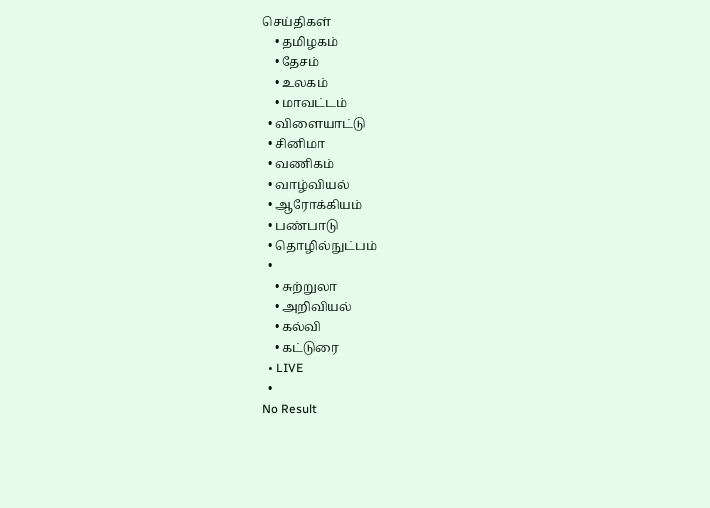செய்திகள்
    • தமிழகம்
    • தேசம்
    • உலகம்
    • மாவட்டம்
  • விளையாட்டு
  • சினிமா
  • வணிகம்
  • வாழ்வியல்
  • ஆரோக்கியம்
  • பண்பாடு
  • தொழில்நுட்பம்
  •
    • சுற்றுலா
    • அறிவியல்
    • கல்வி
    • கட்டுரை
  • LIVE
  •
No Result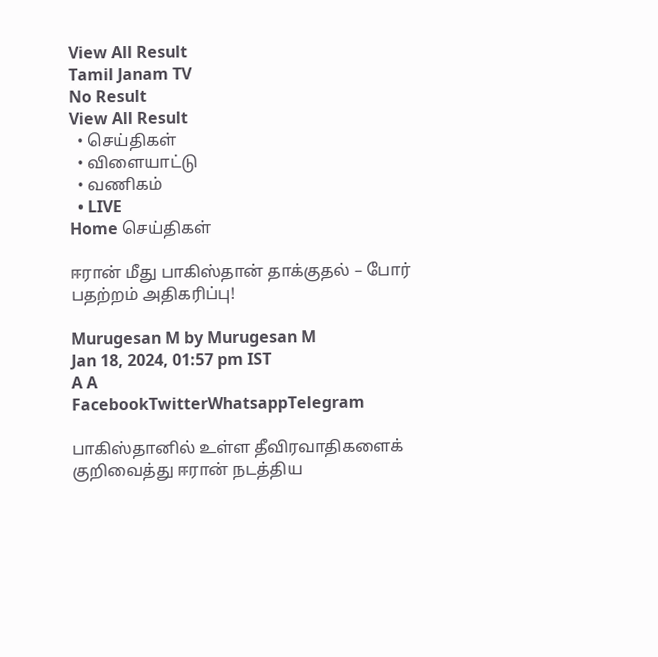View All Result
Tamil Janam TV
No Result
View All Result
  • செய்திகள்
  • விளையாட்டு
  • வணிகம்
  • LIVE
Home செய்திகள்

ஈரான் மீது பாகிஸ்தான் தாக்குதல் – போர் பதற்றம் அதிகரிப்பு!

Murugesan M by Murugesan M
Jan 18, 2024, 01:57 pm IST
A A
FacebookTwitterWhatsappTelegram

பாகிஸ்தானில் உள்ள தீவிரவாதிகளைக் குறிவைத்து ஈரான் நடத்திய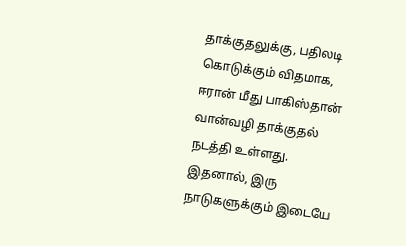தாக்குதலுக்கு, பதிலடி கொடுக்கும் விதமாக, ஈரான் மீது பாகிஸ்தான் வான்வழி தாக்குதல் நடத்தி உள்ளது. இதனால், இரு நாடுகளுக்கும் இடையே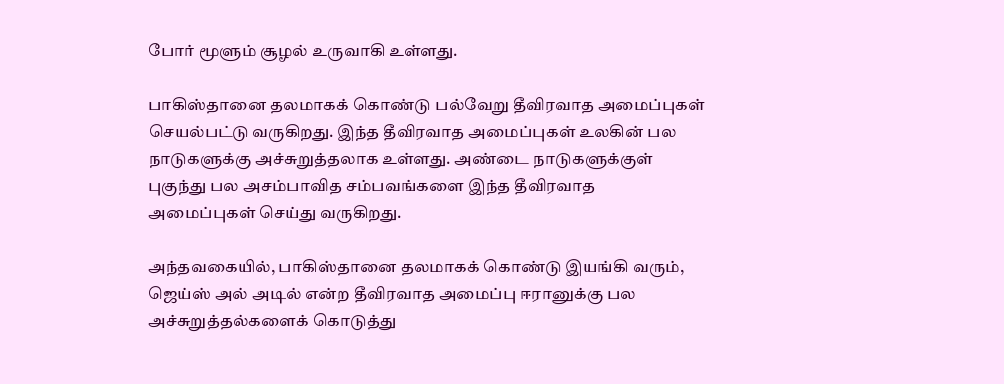போர் மூளும் சூழல் உருவாகி உள்ளது.

பாகிஸ்தானை தலமாகக் கொண்டு பல்வேறு தீவிரவாத அமைப்புகள் செயல்பட்டு வருகிறது. இந்த தீவிரவாத அமைப்புகள் உலகின் பல நாடுகளுக்கு அச்சுறுத்தலாக உள்ளது. அண்டை நாடுகளுக்குள் புகுந்து பல அசம்பாவித சம்பவங்களை இந்த தீவிரவாத அமைப்புகள் செய்து வருகிறது.

அந்தவகையில், பாகிஸ்தானை தலமாகக் கொண்டு இயங்கி வரும், ஜெய்ஸ் அல் அடில் என்ற தீவிரவாத அமைப்பு ஈரானுக்கு பல அச்சுறுத்தல்களைக் கொடுத்து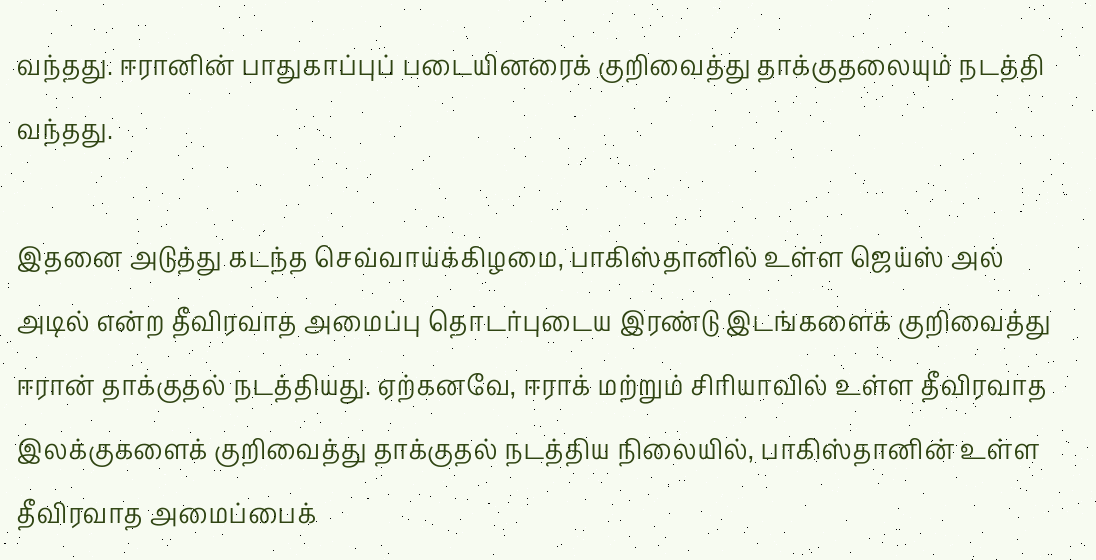வந்தது. ஈரானின் பாதுகாப்புப் படையினரைக் குறிவைத்து தாக்குதலையும் நடத்தி வந்தது.

இதனை அடுத்து கடந்த செவ்வாய்க்கிழமை, பாகிஸ்தானில் உள்ள ஜெய்ஸ் அல் அடில் என்ற தீவிரவாத அமைப்பு தொடர்புடைய இரண்டு இடங்களைக் குறிவைத்து ஈரான் தாக்குதல் நடத்தியது. ஏற்கனவே, ஈராக் மற்றும் சிரியாவில் உள்ள தீவிரவாத இலக்குகளைக் குறிவைத்து தாக்குதல் நடத்திய நிலையில், பாகிஸ்தானின் உள்ள தீவிரவாத அமைப்பைக்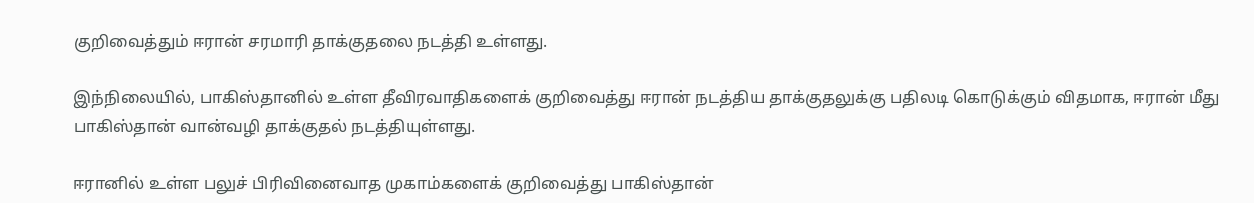குறிவைத்தும் ஈரான் சரமாரி தாக்குதலை நடத்தி உள்ளது.

இந்நிலையில், பாகிஸ்தானில் உள்ள தீவிரவாதிகளைக் குறிவைத்து ஈரான் நடத்திய தாக்குதலுக்கு பதிலடி கொடுக்கும் விதமாக, ஈரான் மீது பாகிஸ்தான் வான்வழி தாக்குதல் நடத்தியுள்ளது.

ஈரானில் உள்ள பலுச் பிரிவினைவாத முகாம்களைக் குறிவைத்து பாகிஸ்தான்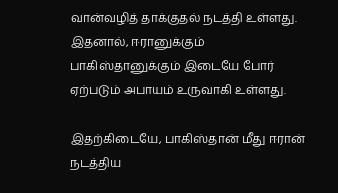வான்வழித் தாக்குதல் நடத்தி உள்ளது. இதனால், ஈரானுக்கும் பாகிஸ்தானுக்கும் இடையே போர் ஏற்படும் அபாயம் உருவாகி உள்ளது.

இதற்கிடையே, பாகிஸ்தான் மீது ஈரான் நடத்திய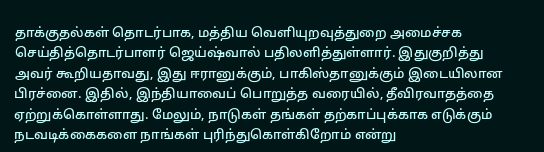தாக்குதல்கள் தொடர்பாக, மத்திய வெளியுறவுத்துறை அமைச்சக செய்தித்தொடர்பாளர் ஜெய்ஷ்வால் பதிலளித்துள்ளார். இதுகுறித்து அவர் கூறியதாவது, இது ஈரானுக்கும், பாகிஸ்தானுக்கும் இடையிலான பிரச்னை. இதில், இந்தியாவைப் பொறுத்த வரையில், தீவிரவாதத்தை ஏற்றுக்கொள்ளாது. மேலும், நாடுகள் தங்கள் தற்காப்புக்காக எடுக்கும் நடவடிக்கைகளை நாங்கள் புரிந்துகொள்கிறோம் என்று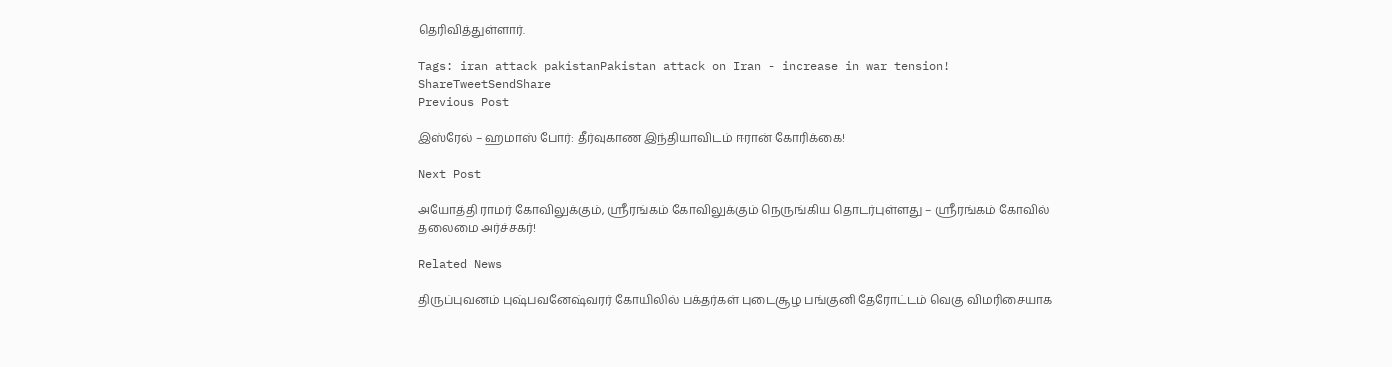தெரிவித்துள்ளார்.

Tags: iran attack pakistanPakistan attack on Iran - increase in war tension!
ShareTweetSendShare
Previous Post

இஸ்ரேல் – ஹமாஸ் போர்: தீர்வுகாண இந்தியாவிடம் ஈரான் கோரிக்கை!

Next Post

அயோத்தி ராமர் கோவிலுக்கும், ஸ்ரீரங்கம் கோவிலுக்கும் நெருங்கிய தொடர்புள்ளது – ஸ்ரீரங்கம் கோவில் தலைமை அர்ச்சகர்!

Related News

திருப்புவனம் புஷ்பவனேஷ்வரர் கோயிலில் பக்தர்கள் புடைசூழ பங்குனி தேரோட்டம் வெகு விமரிசையாக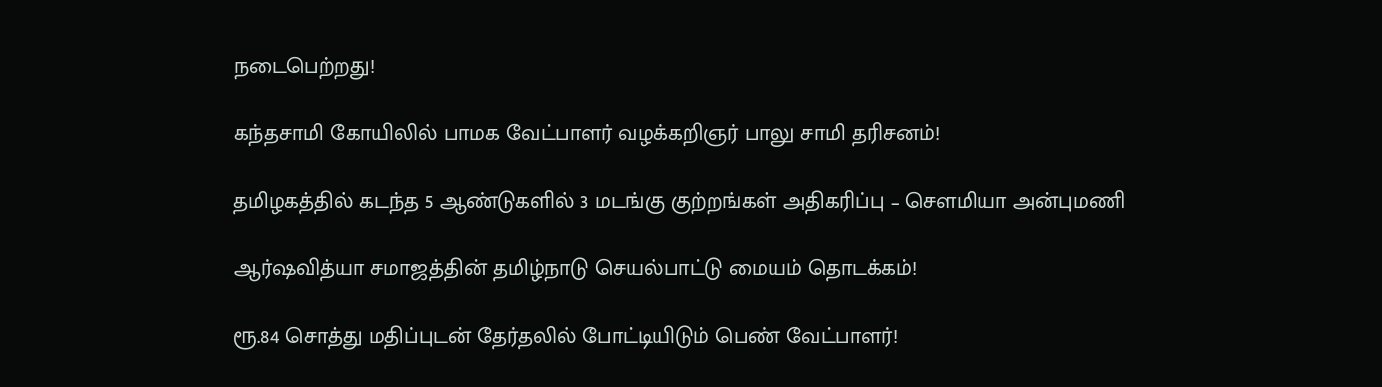நடைபெற்றது!

கந்தசாமி கோயிலில் பாமக வேட்பாளர் வழக்கறிஞர் பாலு சாமி தரிசனம்!

தமிழகத்தில் கடந்த 5 ஆண்டுகளில் 3 மடங்கு குற்றங்கள் அதிகரிப்பு – சௌமியா அன்புமணி

ஆர்ஷவித்யா சமாஜத்தின் தமிழ்நாடு செயல்பாட்டு மையம் தொடக்கம்!

ரூ.84 சொத்து மதிப்புடன் தேர்தலில் போட்டியிடும் பெண் வேட்பாளர்!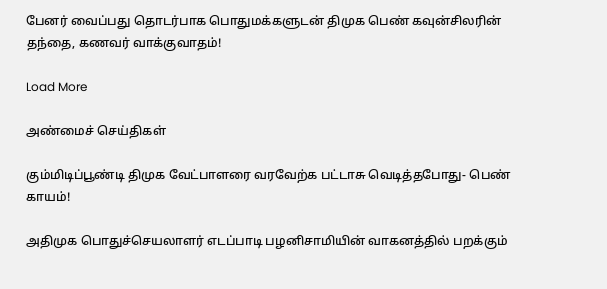பேனர் வைப்பது தொடர்பாக பொதுமக்களுடன் திமுக பெண் கவுன்சிலரின் தந்தை, கணவர் வாக்குவாதம்!

Load More

அண்மைச் செய்திகள்

கும்மிடிப்பூண்டி திமுக வேட்பாளரை வரவேற்க பட்டாசு வெடித்தபோது- பெண் காயம்!

அதிமுக பொதுச்செயலாளர் எடப்பாடி பழனிசாமியின் வாகனத்தில் பறக்கும்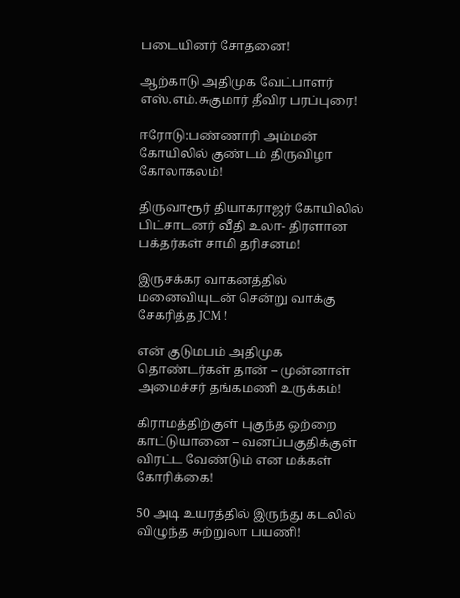படையினர் சோதனை!

ஆற்காடு அதிமுக வேட்பாளர் எஸ்.எம்.சுகுமார் தீவிர பரப்புரை!

ஈரோடு:பண்ணாரி அம்மன் கோயிலில் குண்டம் திருவிழா கோலாகலம்!

திருவாரூர் தியாகராஜர் கோயிலில் பிட்சாடனர் வீதி உலா- திரளான பக்தர்கள் சாமி தரிசனம!

இருசக்கர வாகனத்தில் மனைவியுடன் சென்று வாக்கு சேகரித்த JCM !

என் குடுமபம் அதிமுக தொண்டர்கள் தான் – முன்னாள் அமைச்சர் தங்கமணி உருக்கம்!

கிராமத்திற்குள் புகுந்த ஒற்றை காட்டுயானை – வனப்பகுதிக்குள் விரட்ட வேண்டும் என மக்கள் கோரிக்கை!

50 அடி உயரத்தில் இருந்து கடலில் விழுந்த சுற்றுலா பயணி!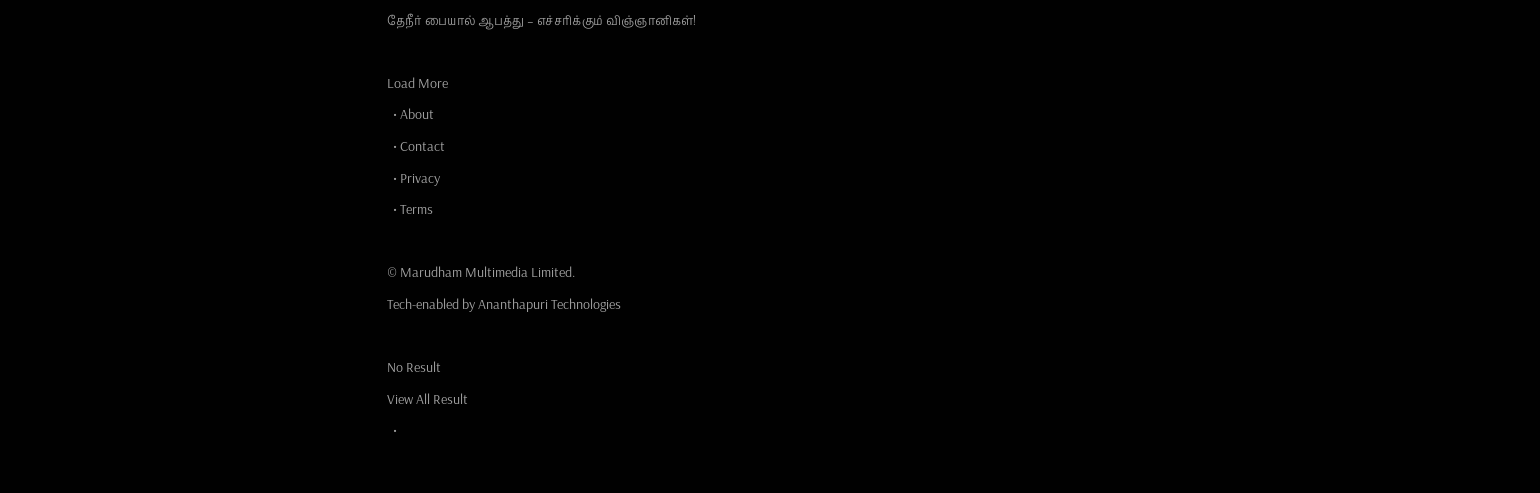தேநீர் பையால் ஆபத்து – எச்சரிக்கும் விஞ்ஞானிகள்!

Load More
  • About
  • Contact
  • Privacy
  • Terms

© Marudham Multimedia Limited.
Tech-enabled by Ananthapuri Technologies

No Result
View All Result
  •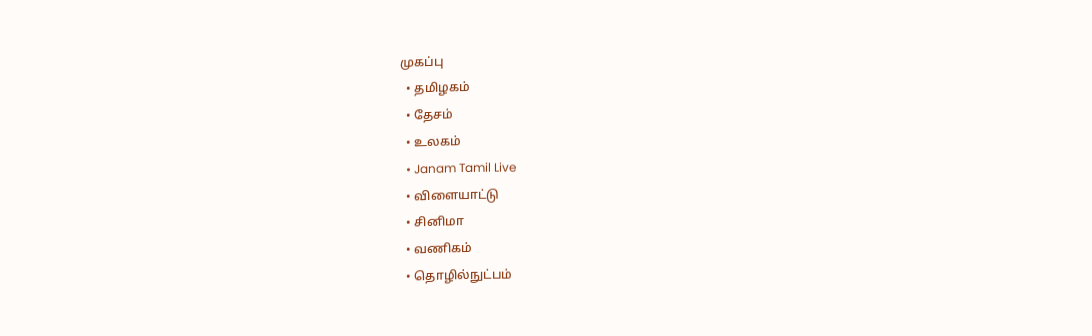முகப்பு
  • தமிழகம்
  • தேசம்
  • உலகம்
  • Janam Tamil Live
  • விளையாட்டு
  • சினிமா
  • வணிகம்
  • தொழில்நுட்பம்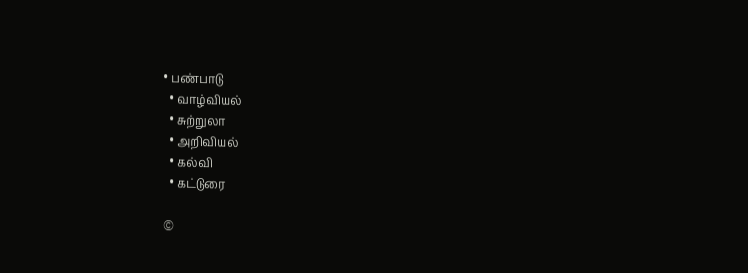• பண்பாடு
  • வாழ்வியல்
  • சுற்றுலா
  • அறிவியல்
  • கல்வி
  • கட்டுரை

©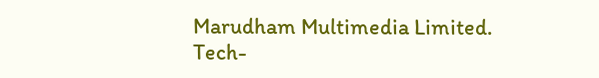Marudham Multimedia Limited.
Tech-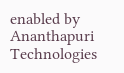enabled by Ananthapuri Technologies